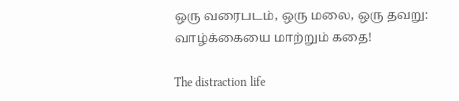ஒரு வரைபடம், ஒரு மலை, ஒரு தவறு: வாழ்க்கையை மாற்றும் கதை!

The distraction life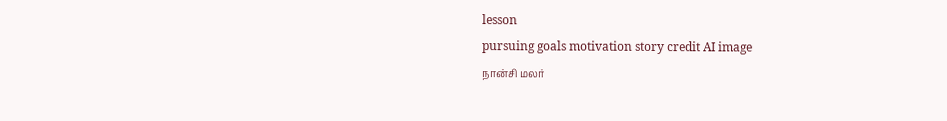lesson
pursuing goals motivation story credit AI image
நான்சி மலர்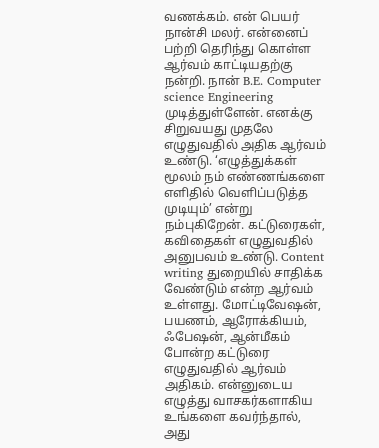வணக்கம். என் பெயர் நான்சி மலர். என்னைப் பற்றி தெரிந்து கொள்ள ஆர்வம் காட்டியதற்கு நன்றி. நான் B.E. Computer science Engineering முடித்துள்ளேன். எனக்கு சிறுவயது முதலே எழுதுவதில் அதிக ஆர்வம் உண்டு. ‘எழுத்துக்கள் மூலம் நம் எண்ணங்களை எளிதில் வெளிப்படுத்த முடியும்’ என்று நம்புகிறேன். கட்டுரைகள், கவிதைகள் எழுதுவதில் அனுபவம் உண்டு. Content writing துறையில் சாதிக்க வேண்டும் என்ற ஆர்வம் உள்ளது. மோட்டிவேஷன், பயணம், ஆரோக்கியம், ஃபேஷன், ஆன்மீகம் போன்ற கட்டுரை எழுதுவதில் ஆர்வம் அதிகம். என்னுடைய எழுத்து வாசகர்களாகிய உங்களை கவர்ந்தால், அது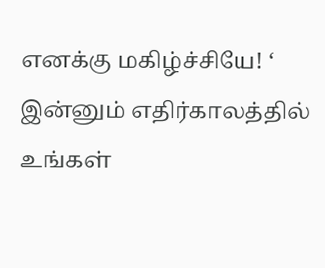எனக்கு மகிழ்ச்சியே! ‘ இன்னும் எதிர்காலத்தில் உங்கள்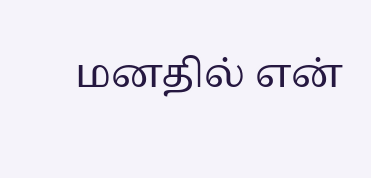மனதில் என்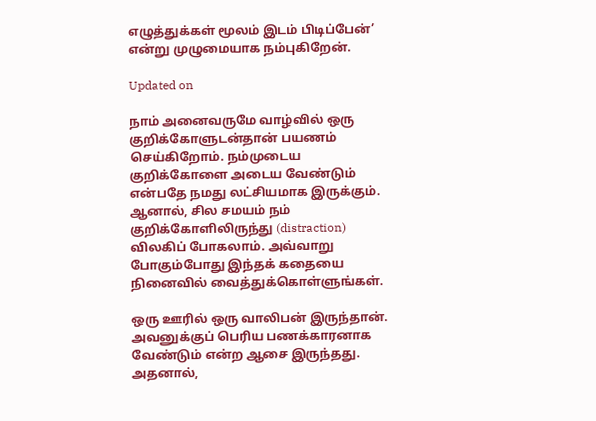எழுத்துக்கள் மூலம் இடம் பிடிப்பேன்’ என்று முழுமையாக நம்புகிறேன்.

Updated on

நாம் அனைவருமே வாழ்வில் ஒரு குறிக்கோளுடன்தான் பயணம் செய்கிறோம். நம்முடைய குறிக்கோளை அடைய வேண்டும் என்பதே நமது லட்சியமாக இருக்கும். ஆனால், சில சமயம் நம் குறிக்கோளிலிருந்து (distraction) விலகிப் போகலாம். அவ்வாறு போகும்போது இந்தக் கதையை நினைவில் வைத்துக்கொள்ளுங்கள்.

ஒரு ஊரில் ஒரு வாலிபன் இருந்தான். அவனுக்குப் பெரிய பணக்காரனாக வேண்டும் என்ற ஆசை இருந்தது. அதனால்,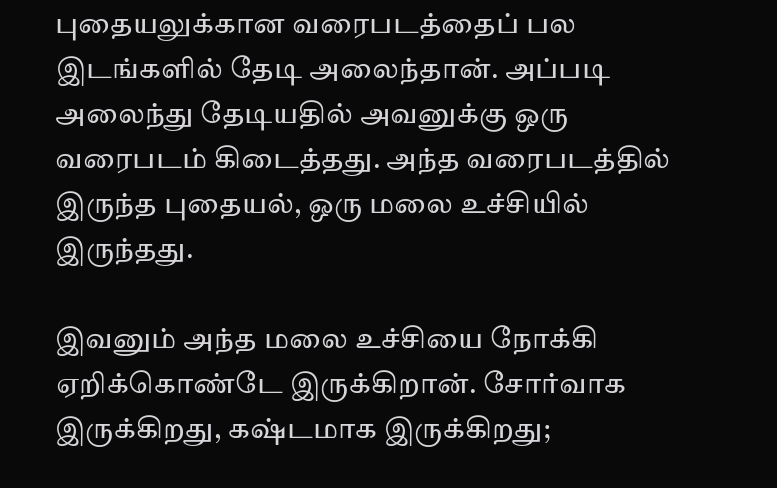புதையலுக்கான வரைபடத்தைப் பல இடங்களில் தேடி அலைந்தான். அப்படி அலைந்து தேடியதில் அவனுக்கு ஒரு வரைபடம் கிடைத்தது. அந்த வரைபடத்தில் இருந்த புதையல், ஒரு மலை உச்சியில் இருந்தது.

இவனும் அந்த மலை உச்சியை நோக்கி ஏறிக்கொண்டே இருக்கிறான். சோர்வாக இருக்கிறது, கஷ்டமாக இருக்கிறது;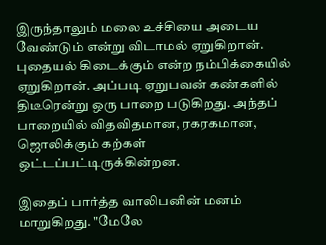இருந்தாலும் மலை உச்சியை அடைய வேண்டும் என்று விடாமல் ஏறுகிறான். புதையல் கிடைக்கும் என்ற நம்பிக்கையில் ஏறுகிறான். அப்படி ஏறுபவன் கண்களில் திடீரென்று ஒரு பாறை படுகிறது. அந்தப் பாறையில் விதவிதமான, ரகரகமான, ஜொலிக்கும் கற்கள் ஒட்டப்பட்டிருக்கின்றன.

இதைப் பார்த்த வாலிபனின் மனம் மாறுகிறது. "மேலே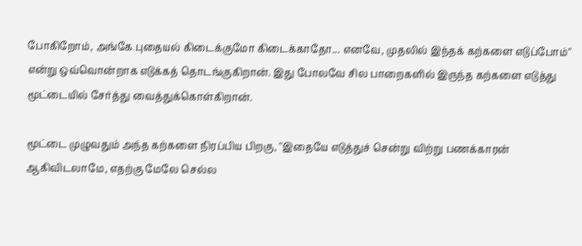போகிறோம், அங்கே புதையல் கிடைக்குமோ கிடைக்காதோ... எனவே, முதலில் இந்தக் கற்களை எடுப்போம்" என்று ஒவ்வொன்றாக எடுக்கத் தொடங்குகிறான். இது போலவே சில பாறைகளில் இருந்த கற்களை எடுத்து மூட்டையில் சேர்த்து வைத்துக்கொள்கிறான்.

மூட்டை முழுவதும் அந்த கற்களை நிரப்பிய பிறகு, "இதையே எடுத்துச் சென்று விற்று பணக்காரன் ஆகிவிடலாமே, எதற்கு மேலே செல்ல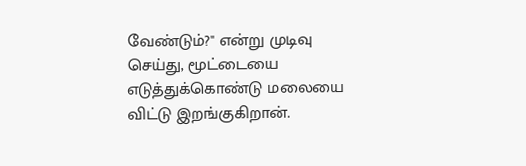வேண்டும்?" என்று முடிவு செய்து, மூட்டையை எடுத்துக்கொண்டு மலையை விட்டு இறங்குகிறான்.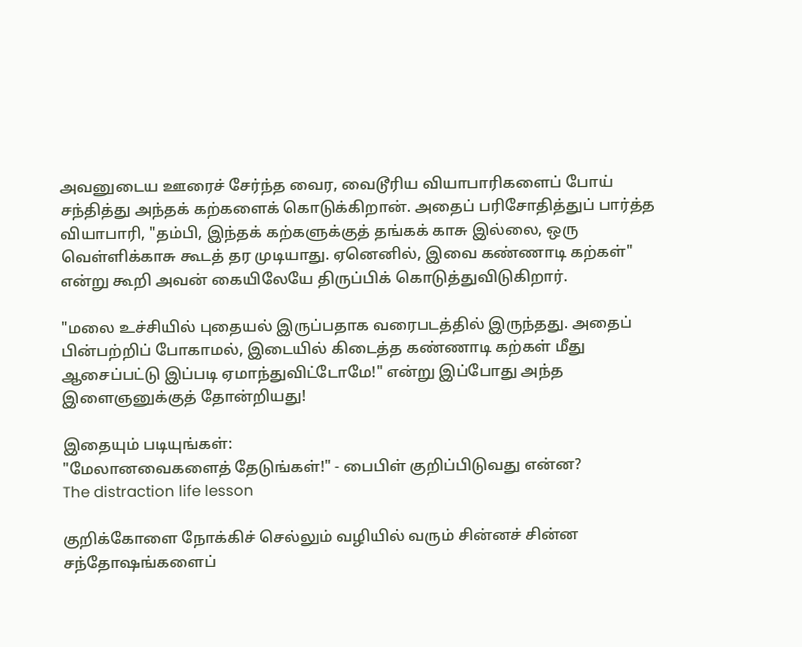அவனுடைய ஊரைச் சேர்ந்த வைர, வைடூரிய வியாபாரிகளைப் போய் சந்தித்து அந்தக் கற்களைக் கொடுக்கிறான். அதைப் பரிசோதித்துப் பார்த்த வியாபாரி, "தம்பி, இந்தக் கற்களுக்குத் தங்கக் காசு இல்லை, ஒரு வெள்ளிக்காசு கூடத் தர முடியாது. ஏனெனில், இவை கண்ணாடி கற்கள்" என்று கூறி அவன் கையிலேயே திருப்பிக் கொடுத்துவிடுகிறார்.

"மலை உச்சியில் புதையல் இருப்பதாக வரைபடத்தில் இருந்தது. அதைப் பின்பற்றிப் போகாமல், இடையில் கிடைத்த கண்ணாடி கற்கள் மீது ஆசைப்பட்டு இப்படி ஏமாந்துவிட்டோமே!" என்று இப்போது அந்த இளைஞனுக்குத் தோன்றியது!

இதையும் படியுங்கள்:
"மேலானவைகளைத் தேடுங்கள்!" - பைபிள் குறிப்பிடுவது என்ன?
The distraction life lesson

குறிக்கோளை நோக்கிச் செல்லும் வழியில் வரும் சின்னச் சின்ன சந்தோஷங்களைப்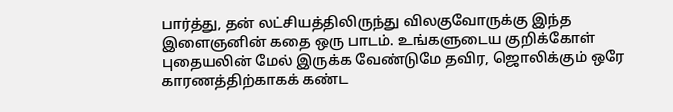பார்த்து, தன் லட்சியத்திலிருந்து விலகுவோருக்கு இந்த இளைஞனின் கதை ஒரு பாடம். உங்களுடைய குறிக்கோள் புதையலின் மேல் இருக்க வேண்டுமே தவிர, ஜொலிக்கும் ஒரே காரணத்திற்காகக் கண்ட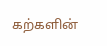கற்களின்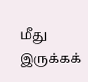மீது இருக்கக்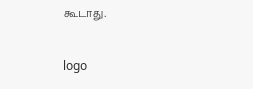கூடாது.

logo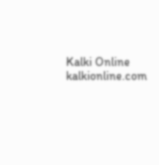Kalki Online
kalkionline.com